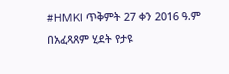#HMKI ጥቅምት 27 ቀን 2016 ዓ.ም
በአፈጻጸም ሂደት የታዩ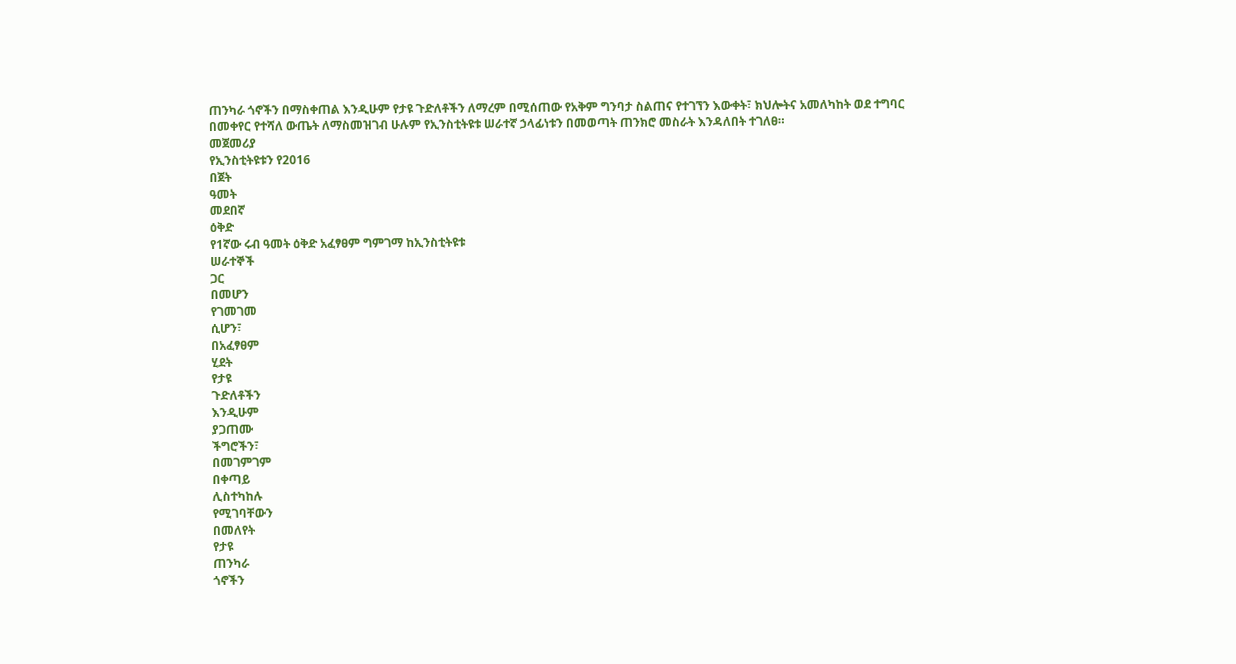ጠንካራ ጎኖችን በማስቀጠል እንዲሁም የታዩ ጉድለቶችን ለማረም በሚሰጠው የአቅም ግንባታ ስልጠና የተገኘን እውቀት፣ ክህሎትና አመለካከት ወደ ተግባር በመቀየር የተሻለ ውጤት ለማስመዝገብ ሁሉም የኢንስቲትዩቱ ሠራተኛ ኃላፊነቱን በመወጣት ጠንክሮ መስራት እንዳለበት ተገለፀ።
መጀመሪያ
የኢንስቲትዩቱን የ2016
በጀት
ዓመት
መደበኛ
ዕቅድ
የ1ኛው ሩብ ዓመት ዕቅድ አፈፃፀም ግምገማ ከኢንስቲትዩቱ
ሠራተኞች
ጋር
በመሆን
የገመገመ
ሲሆን፣
በአፈፃፀም
ሂደት
የታዩ
ጉድለቶችን
እንዲሁም
ያጋጠሙ
ችግሮችን፣
በመገምገም
በቀጣይ
ሊስተካከሉ
የሚገባቸውን
በመለየት
የታዩ
ጠንካራ
ጎኖችን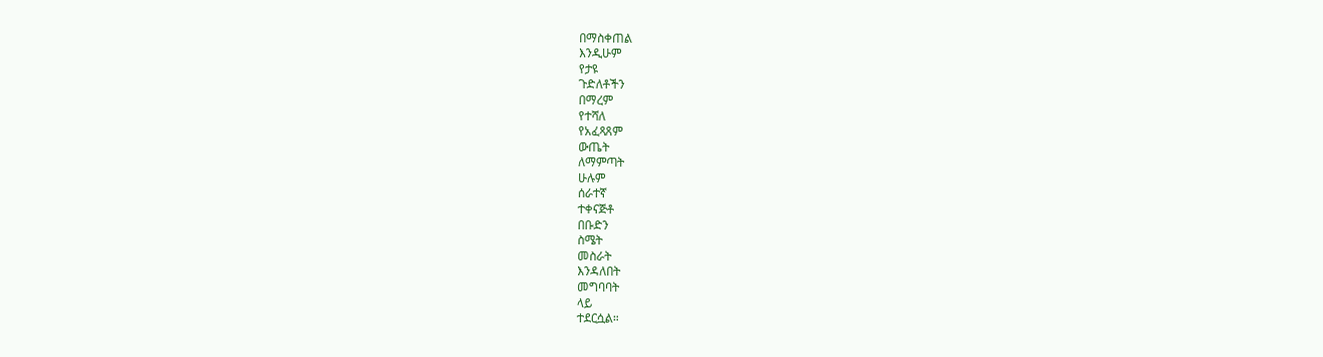በማስቀጠል
እንዲሁም
የታዩ
ጉድለቶችን
በማረም
የተሻለ
የአፈጻጸም
ውጤት
ለማምጣት
ሁሉም
ሰራተኛ
ተቀናጅቶ
በቡድን
ስሜት
መስራት
እንዳለበት
መግባባት
ላይ
ተደርሷል።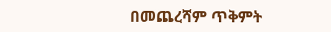በመጨረሻም ጥቅምት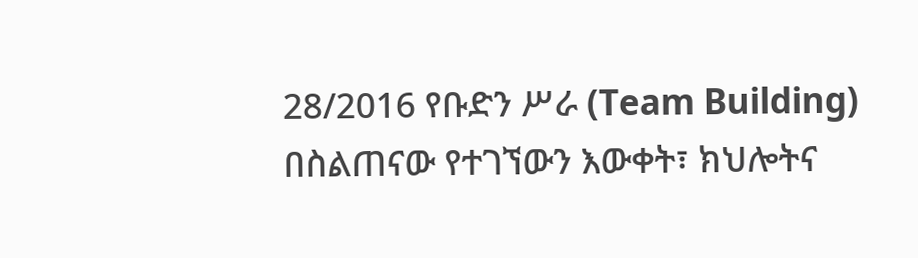28/2016 የቡድን ሥራ (Team Building) በስልጠናው የተገኘውን እውቀት፣ ክህሎትና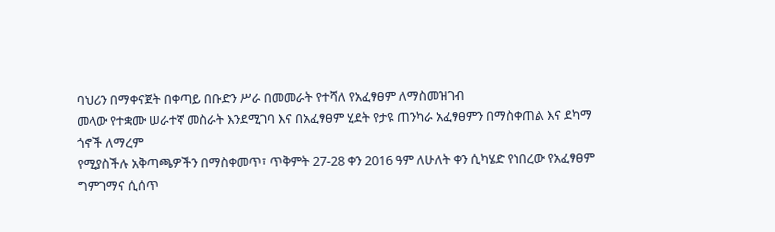ባህሪን በማቀናጀት በቀጣይ በቡድን ሥራ በመመራት የተሻለ የአፈፃፀም ለማስመዝገብ
መላው የተቋሙ ሠራተኛ መስራት እንደሚገባ እና በአፈፃፀም ሂደት የታዩ ጠንካራ አፈፃፀምን በማስቀጠል እና ደካማ ጎኖች ለማረም
የሚያስችሉ አቅጣጫዎችን በማስቀመጥ፣ ጥቅምት 27-28 ቀን 2016 ዓም ለሁለት ቀን ሲካሄድ የነበረው የአፈፃፀም
ግምገማና ሲሰጥ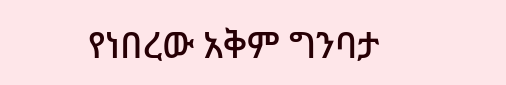የነበረው አቅም ግንባታ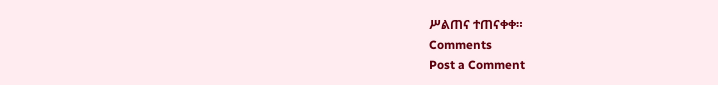ሥልጠና ተጠናቀቀ።
Comments
Post a Comment